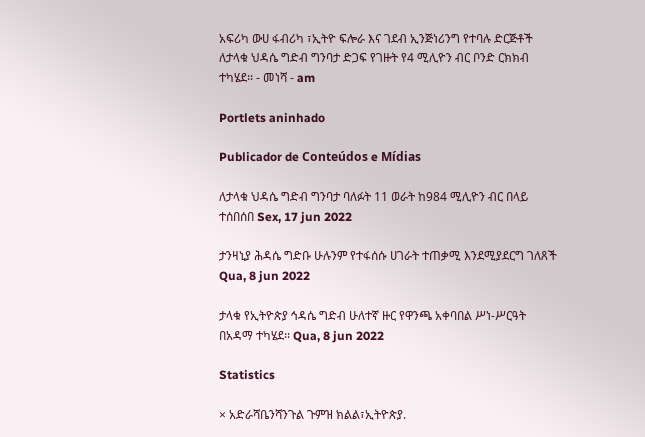አፍሪካ ውሀ ፋብሪካ ፣ኢትዮ ፍሎራ እና ገደብ ኢንጅነሪንግ የተባሉ ድርጅቶች ለታላቁ ህዳሴ ግድብ ግንባታ ድጋፍ የገዙት የ4 ሚሊዮን ብር ቦንድ ርክክብ ተካሄደ፡፡ - መነሻ - am

Portlets aninhado

Publicador de Conteúdos e Mídias

ለታላቁ ህዳሴ ግድብ ግንባታ ባለፉት 11 ወራት ከ984 ሚሊዮን ብር በላይ ተሰበሰበ Sex, 17 jun 2022

ታንዛኒያ ሕዳሴ ግድቡ ሁሉንም የተፋሰሱ ሀገራት ተጠቃሚ እንደሚያደርግ ገለጸች Qua, 8 jun 2022

ታላቁ የኢትዮጵያ ኅዳሴ ግድብ ሁለተኛ ዙር የዋንጫ አቀባበል ሥነ-ሥርዓት በአዳማ ተካሄደ፡፡ Qua, 8 jun 2022

Statistics

× አድራሻቤንሻንጉል ጉምዝ ክልል፣ኢትዮጵያ.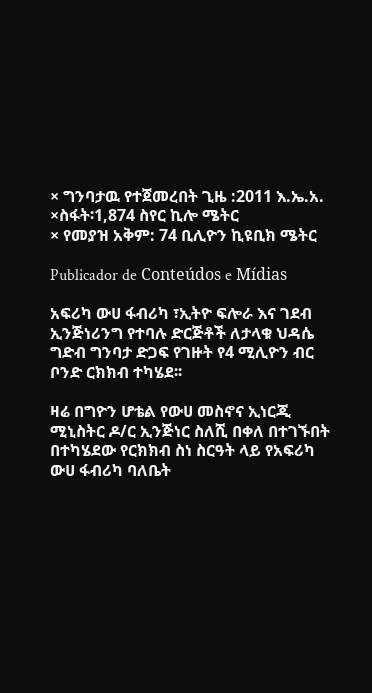× ግንባታዉ የተጀመረበት ጊዜ :2011 እ.ኤ.አ.
×ስፋት፡1,874 ስየር ኪሎ ሜትር
× የመያዝ አቅም: 74 ቢሊዮን ኪዩቢክ ሜትር

Publicador de Conteúdos e Mídias

አፍሪካ ውሀ ፋብሪካ ፣ኢትዮ ፍሎራ እና ገደብ ኢንጅነሪንግ የተባሉ ድርጅቶች ለታላቁ ህዳሴ ግድብ ግንባታ ድጋፍ የገዙት የ4 ሚሊዮን ብር ቦንድ ርክክብ ተካሄደ፡፡

ዛሬ በግዮን ሆቴል የውሀ መስኖና ኢነርጂ ሚኒስትር ዶ/ር ኢንጅነር ስለሺ በቀለ በተገኙበት በተካሄደው የርክክብ ስነ ስርዓት ላይ የአፍሪካ ውሀ ፋብሪካ ባለቤት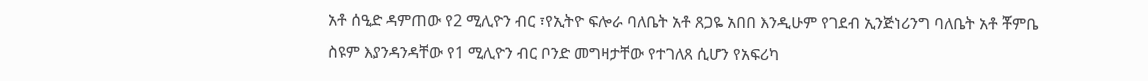አቶ ሰዒድ ዳምጠው የ2 ሚሊዮን ብር ፣የኢትዮ ፍሎራ ባለቤት አቶ ጸጋዬ አበበ እንዲሁም የገደብ ኢንጅነሪንግ ባለቤት አቶ ቾምቤ ስዩም እያንዳንዳቸው የ1 ሚሊዮን ብር ቦንድ መግዛታቸው የተገለጸ ሲሆን የአፍሪካ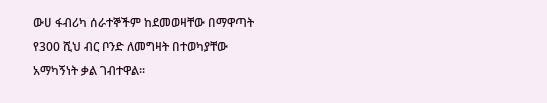ውሀ ፋብሪካ ሰራተኞችም ከደመወዛቸው በማዋጣት የ300 ሺህ ብር ቦንድ ለመግዛት በተወካያቸው አማካኝነት ቃል ገብተዋል፡፡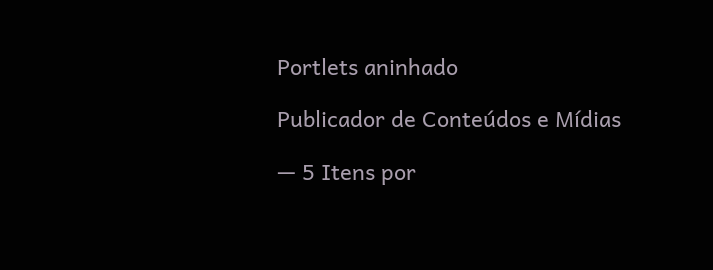Portlets aninhado

Publicador de Conteúdos e Mídias

— 5 Itens por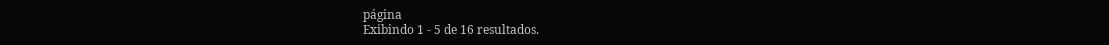página
Exibindo 1 - 5 de 16 resultados.